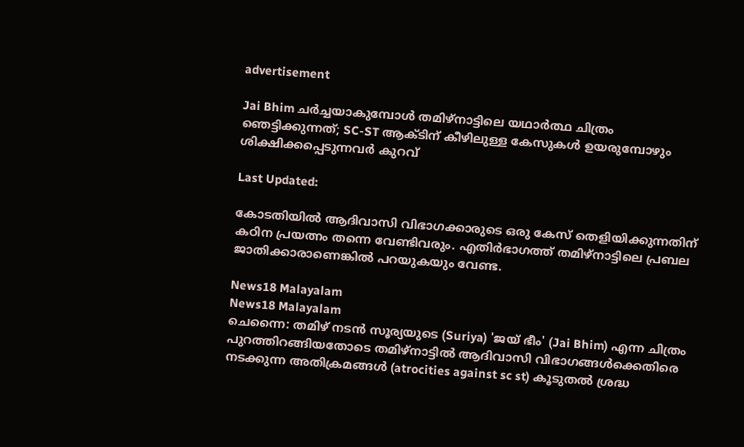advertisement

Jai Bhim ചർച്ചയാകുമ്പോൾ തമിഴ്നാട്ടിലെ യഥാർത്ഥ ചിത്രം ഞെട്ടിക്കുന്നത്; SC-ST ആക്ടിന് കീഴിലുള്ള കേസുകള്‍ ഉയരുമ്പോഴും ശിക്ഷിക്കപ്പെടുന്നവർ കുറവ്

Last Updated:

കോടതിയില്‍ ആദിവാസി വിഭാഗക്കാരുടെ ഒരു കേസ് തെളിയിക്കുന്നതിന് കഠിന പ്രയത്നം തന്നെ വേണ്ടിവരും. എതിർഭാഗത്ത് തമിഴ്നാട്ടിലെ പ്രബല ജാതിക്കാരാണെങ്കിൽ പറയുകയും വേണ്ട.

News18 Malayalam
News18 Malayalam
ചെന്നൈ: തമിഴ് നടൻ സൂര്യയുടെ (Suriya) 'ജയ് ഭീം' (Jai Bhim) എന്ന ചിത്രം പുറത്തിറങ്ങിയതോടെ തമിഴ്നാട്ടിൽ ആദിവാസി വിഭാഗങ്ങൾക്കെതിരെ നടക്കുന്ന അതിക്രമങ്ങള്‍ (atrocities against sc st) കൂടുതല്‍ ശ്രദ്ധ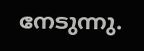നേടുന്നു.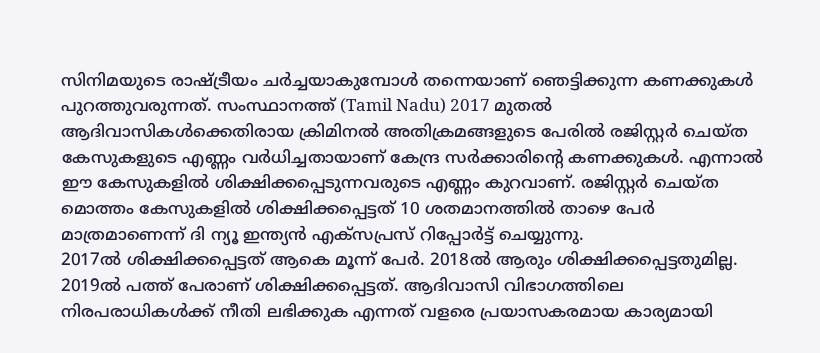സിനിമയുടെ രാഷ്ട്രീയം ചർച്ചയാകുമ്പോൾ തന്നെയാണ് ഞെട്ടിക്കുന്ന കണക്കുകൾ പുറത്തുവരുന്നത്. സംസ്ഥാനത്ത് (Tamil Nadu) 2017 മുതൽ ആദിവാസികള്‍ക്കെതിരായ ക്രിമിനല്‍ അതിക്രമങ്ങളുടെ പേരിൽ രജിസ്റ്റര്‍ ചെയ്ത കേസുകളുടെ എണ്ണം വര്‍ധിച്ചതായാണ് കേന്ദ്ര സർക്കാരിന്റെ കണക്കുകൾ. എന്നാല്‍ ഈ കേസുകളില്‍ ശിക്ഷിക്കപ്പെടുന്നവരുടെ എണ്ണം കുറവാണ്. രജിസ്റ്റര്‍ ചെയ്ത മൊത്തം കേസുകളില്‍ ശിക്ഷിക്കപ്പെട്ടത് 10 ശതമാനത്തില്‍ താഴെ പേർ മാത്രമാണെന്ന് ദി ന്യൂ ഇന്ത്യന്‍ എക്‌സപ്രസ് റിപ്പോര്‍ട്ട് ചെയ്യുന്നു.
2017ല്‍ ശിക്ഷിക്കപ്പെട്ടത് ആകെ മൂന്ന് പേര്‍. 2018ല്‍ ആരും ശിക്ഷിക്കപ്പെട്ടതുമില്ല. 2019ല്‍ പത്ത് പേരാണ് ശിക്ഷിക്കപ്പെട്ടത്. ആദിവാസി വിഭാഗത്തിലെ നിരപരാധികള്‍ക്ക് നീതി ലഭിക്കുക എന്നത് വളരെ പ്രയാസകരമായ കാര്യമായി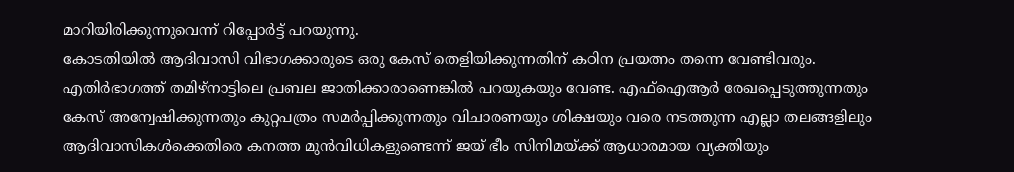മാറിയിരിക്കുന്നുവെന്ന് റിപ്പോർട്ട് പറയുന്നു.
കോടതിയില്‍ ആദിവാസി വിഭാഗക്കാരുടെ ഒരു കേസ് തെളിയിക്കുന്നതിന് കഠിന പ്രയത്നം തന്നെ വേണ്ടിവരും. എതിർഭാഗത്ത് തമിഴ്നാട്ടിലെ പ്രബല ജാതിക്കാരാണെങ്കിൽ പറയുകയും വേണ്ട. എഫ്ഐആര്‍ രേഖപ്പെടുത്തുന്നതും കേസ് അന്വേഷിക്കുന്നതും കുറ്റപത്രം സമര്‍പ്പിക്കുന്നതും വിചാരണയും ശിക്ഷയും വരെ നടത്തുന്ന എല്ലാ തലങ്ങളിലും ആദിവാസികള്‍ക്കെതിരെ കനത്ത മുന്‍വിധികളുണ്ടെന്ന് ജയ് ഭീം സിനിമയ്ക്ക് ആധാരമായ വ്യക്തിയും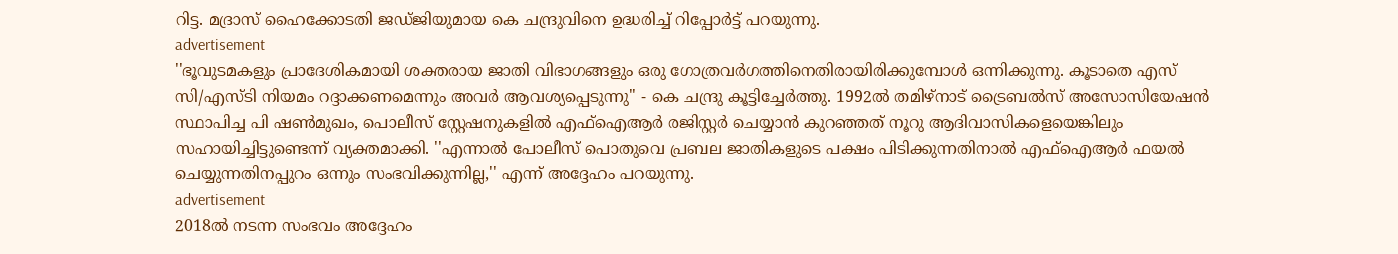റിട്ട. മദ്രാസ് ഹൈക്കോടതി ജഡ്ജിയുമായ കെ ചന്ദ്രുവിനെ ഉദ്ധരിച്ച് റിപ്പോർട്ട് പറയുന്നു.
advertisement
''ഭൂവുടമകളും പ്രാദേശികമായി ശക്തരായ ജാതി വിഭാഗങ്ങളും ഒരു ഗോത്രവര്‍ഗത്തിനെതിരായിരിക്കുമ്പോള്‍ ഒന്നിക്കുന്നു. കൂടാതെ എസ് സി/എസ്ടി നിയമം റദ്ദാക്കണമെന്നും അവര്‍ ആവശ്യപ്പെടുന്നു'' - കെ ചന്ദ്രു കൂട്ടിച്ചേര്‍ത്തു. 1992ല്‍ തമിഴ്നാട് ട്രൈബല്‍സ് അസോസിയേഷന്‍ സ്ഥാപിച്ച പി ഷണ്‍മുഖം, പൊലീസ് സ്റ്റേഷനുകളില്‍ എഫ്ഐആര്‍ രജിസ്റ്റര്‍ ചെയ്യാന്‍ കുറഞ്ഞത് നൂറു ആദിവാസികളെയെങ്കിലും സഹായിച്ചിട്ടുണ്ടെന്ന് വ്യക്തമാക്കി. ''എന്നാല്‍ പോലീസ് പൊതുവെ പ്രബല ജാതികളുടെ പക്ഷം പിടിക്കുന്നതിനാല്‍ എഫ്ഐആര്‍ ഫയല്‍ ചെയ്യുന്നതിനപ്പുറം ഒന്നും സംഭവിക്കുന്നില്ല,'' എന്ന് അദ്ദേഹം പറയുന്നു.
advertisement
2018ൽ നടന്ന സംഭവം അദ്ദേഹം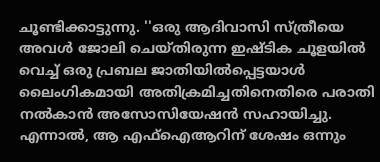ചൂണ്ടിക്കാട്ടുന്നു. ''ഒരു ആദിവാസി സ്ത്രീയെ അവള്‍ ജോലി ചെയ്തിരുന്ന ഇഷ്ടിക ചൂളയില്‍ വെച്ച് ഒരു പ്രബല ജാതിയില്‍പ്പെട്ടയാൾ ലൈംഗികമായി അതിക്രമിച്ചതിനെതിരെ പരാതി നൽകാൻ അസോസിയേഷൻ സഹായിച്ചു. എന്നാല്‍, ആ എഫ്ഐആറിന് ശേഷം ഒന്നും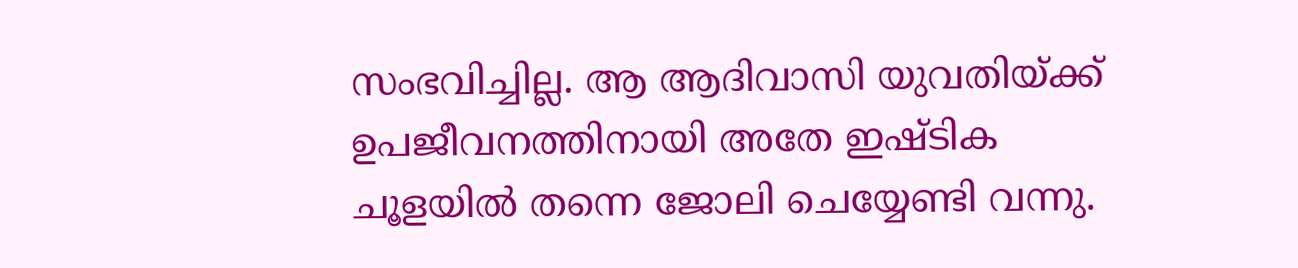സംഭവിച്ചില്ല. ആ ആദിവാസി യുവതിയ്ക്ക് ഉപജീവനത്തിനായി അതേ ഇഷ്ടിക ചൂളയില്‍ തന്നെ ജോലി ചെയ്യേണ്ടി വന്നു.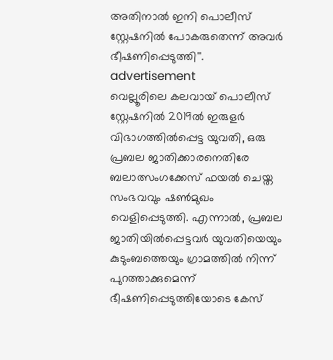അതിനാല്‍ ഇനി പൊലീസ് സ്റ്റേഷനിൽ പോകരുതെന്ന് അവർ ഭീഷണിപ്പെടുത്തി''.
advertisement
വെല്ലൂരിലെ കലവായ് പൊലീസ് സ്റ്റേഷനില്‍ 2019ല്‍ ഇരുളര്‍ വിഭാഗത്തില്‍പ്പെട്ട യുവതി, ഒരു പ്രബല ജാതിക്കാരനെതിരേ ബലാത്സംഗക്കേസ് ഫയല്‍ ചെയ്ത സംഭവവും ഷണ്‍മുഖം വെളിപ്പെടുത്തി. എന്നാല്‍, പ്രബല ജാതിയില്‍പ്പെട്ടവര്‍ യുവതിയെയും കുടുംബത്തെയും ഗ്രാമത്തില്‍ നിന്ന് പുറത്താക്കുമെന്ന് ഭീഷണിപ്പെടുത്തിയോടെ കേസ്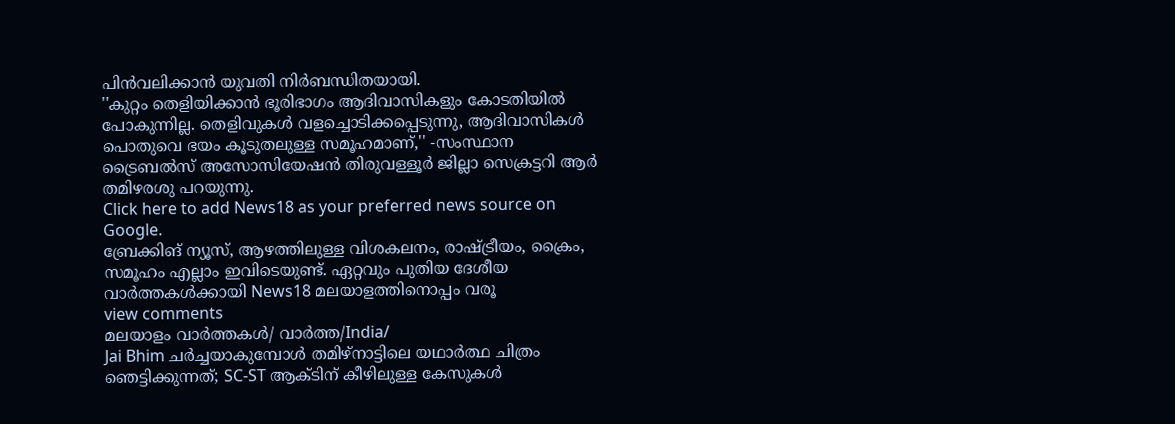പിന്‍വലിക്കാന്‍ യുവതി നിര്‍ബന്ധിതയായി.
''കുറ്റം തെളിയിക്കാന്‍ ഭൂരിഭാഗം ആദിവാസികളും കോടതിയില്‍ പോകുന്നില്ല. തെളിവുകള്‍ വളച്ചൊടിക്കപ്പെടുന്നു, ആദിവാസികള്‍ പൊതുവെ ഭയം കൂടുതലുള്ള സമൂഹമാണ്,'' -സംസ്ഥാന ട്രൈബല്‍സ് അസോസിയേഷന്‍ തിരുവള്ളൂര്‍ ജില്ലാ സെക്രട്ടറി ആര്‍ തമിഴരശു പറയുന്നു.
Click here to add News18 as your preferred news source on Google.
ബ്രേക്കിങ് ന്യൂസ്, ആഴത്തിലുള്ള വിശകലനം, രാഷ്ട്രീയം, ക്രൈം, സമൂഹം എല്ലാം ഇവിടെയുണ്ട്. ഏറ്റവും പുതിയ ദേശീയ വാർത്തകൾക്കായി News18 മലയാളത്തിനൊപ്പം വരൂ
view comments
മലയാളം വാർത്തകൾ/ വാർത്ത/India/
Jai Bhim ചർച്ചയാകുമ്പോൾ തമിഴ്നാട്ടിലെ യഥാർത്ഥ ചിത്രം ഞെട്ടിക്കുന്നത്; SC-ST ആക്ടിന് കീഴിലുള്ള കേസുകള്‍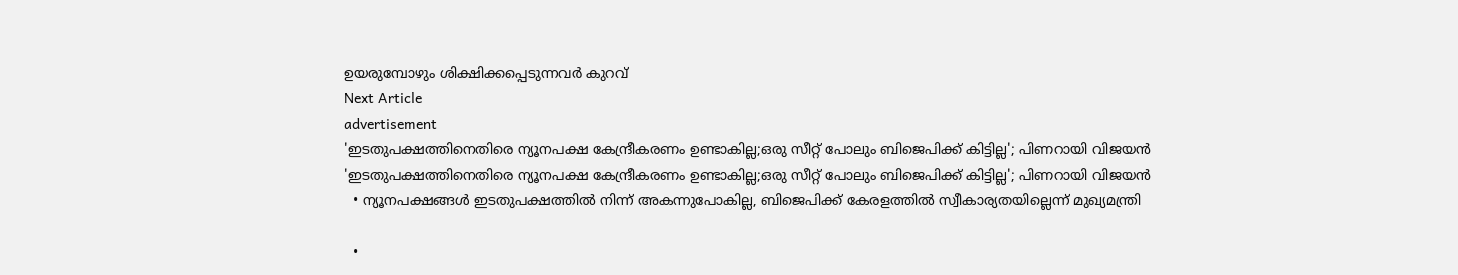ഉയരുമ്പോഴും ശിക്ഷിക്കപ്പെടുന്നവർ കുറവ്
Next Article
advertisement
'ഇടതുപക്ഷത്തിനെതിരെ ന്യൂനപക്ഷ കേന്ദ്രീകരണം ഉണ്ടാകില്ല;ഒരു സീറ്റ് പോലും ബിജെപിക്ക് കിട്ടില്ല'; പിണറായി വിജയൻ
'ഇടതുപക്ഷത്തിനെതിരെ ന്യൂനപക്ഷ കേന്ദ്രീകരണം ഉണ്ടാകില്ല;ഒരു സീറ്റ് പോലും ബിജെപിക്ക് കിട്ടില്ല'; പിണറായി വിജയൻ
  • ന്യൂനപക്ഷങ്ങൾ ഇടതുപക്ഷത്തിൽ നിന്ന് അകന്നുപോകില്ല, ബിജെപിക്ക് കേരളത്തിൽ സ്വീകാര്യതയില്ലെന്ന് മുഖ്യമന്ത്രി

  •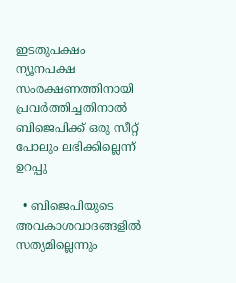ഇടതുപക്ഷം ന്യൂനപക്ഷ സംരക്ഷണത്തിനായി പ്രവർത്തിച്ചതിനാൽ ബിജെപിക്ക് ഒരു സീറ്റ് പോലും ലഭിക്കില്ലെന്ന് ഉറപ്പു

  • ബിജെപിയുടെ അവകാശവാദങ്ങളിൽ സത്യമില്ലെന്നും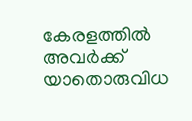കേരളത്തിൽ അവർക്ക് യാതൊരുവിധ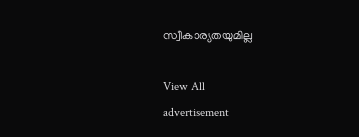സ്വീകാര്യതയുമില്ല

View All
advertisement